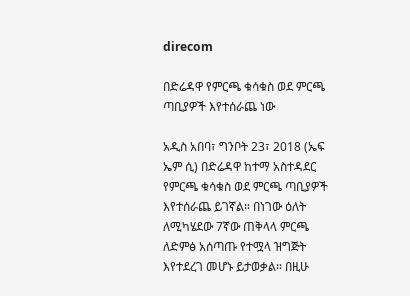direcom

በድሬዳዋ የምርጫ ቁሳቁስ ወደ ምርጫ ጣቢያዎች እየተሰራጨ ነው

አዲስ አበባ፣ ግንቦት 23፣ 2018 (ኤፍ ኤም ሲ) በድሬዳዋ ከተማ አስተዳደር የምርጫ ቁሳቁስ ወደ ምርጫ ጣቢያዎች እየተሰራጨ ይገኛል። በነገው ዕለት ለሚካሄደው 7ኛው ጠቅላላ ምርጫ ለድምፅ አሰጣጡ የተሟላ ዝግጅት እየተደረገ መሆኑ ይታወቃል። በዚሁ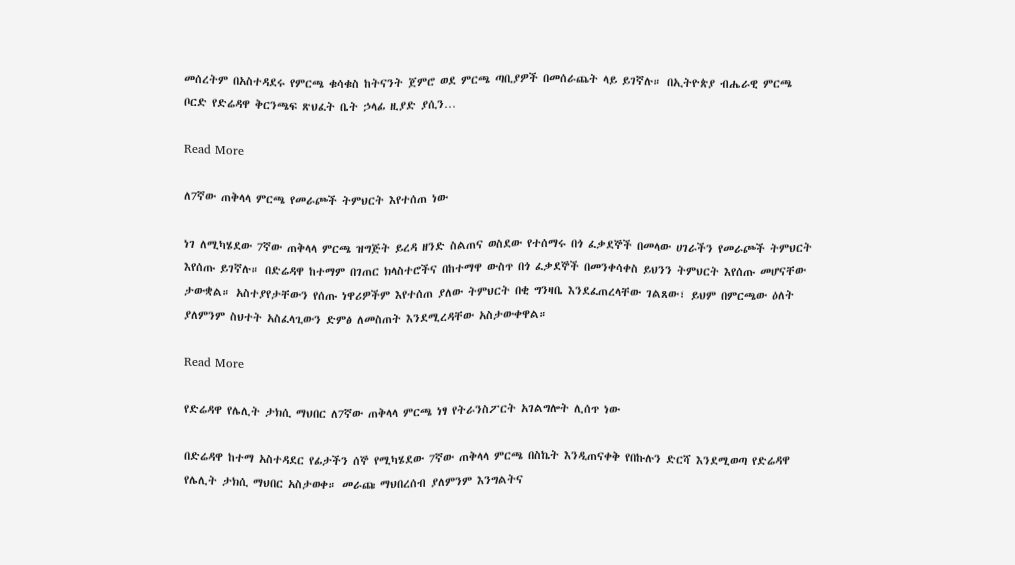መሰረትም በአስተዳደሩ የምርጫ ቁሳቁስ ከትናንት ጀምሮ ወደ ምርጫ ጣቢያዎች በመሰራጨት ላይ ይገኛሉ። በኢትዮጵያ ብሔራዊ ምርጫ ቦርድ የድሬዳዋ ቅርንጫፍ ጽህፈት ቤት ኃላፊ ዚያድ ያሲን…

Read More

ለ7ኛው ጠቅላላ ምርጫ የመራጮች ትምህርት እየተሰጠ ነው

ነገ ለሚካሄደው 7ኛው ጠቅላላ ምርጫ ዝግጅት ይረዳ ዘንድ ስልጠና ወስደው የተሰማሩ በጎ ፈቃደኞች በመላው ሀገራችን የመራጮች ትምህርት እየሰጡ ይገኛሉ። በድሬዳዋ ከተማም በገጠር ክላስተሮችና በከተማዋ ውስጥ በጎ ፈቃደኞች በመንቀሳቀስ ይህንን ትምህርት እየሰጡ መሆናቸው ታውቋል። አስተያየታቸውን የሰጡ ነዋሪዎችም እየተሰጠ ያለው ትምህርት በቂ ግንዛቤ እንደፈጠረላቸው ገልጸው፣ ይህም በምርጫው ዕለት ያለምንም ስህተት አስፈላጊውን ድምፅ ለመስጠት እንደሚረዳቸው አስታውቀዋል።

Read More

የድሬዳዋ የሌሊት ታክሲ ማህበር ለ7ኛው ጠቅላላ ምርጫ ነፃ የትራንስፖርት አገልግሎት ሊሰጥ ነው

በድሬዳዋ ከተማ አስተዳደር የፊታችን ሰኞ የሚካሄደው 7ኛው ጠቅላላ ምርጫ በስኬት እንዲጠናቀቅ የበኩሉን ድርሻ እንደሚወጣ የድሬዳዋ የሌሊት ታክሲ ማህበር አስታወቀ። መራጩ ማህበረሰብ ያለምንም እንግልትና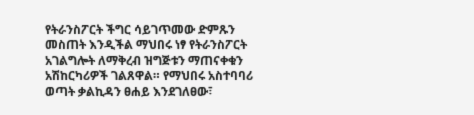የትራንስፖርት ችግር ሳይገጥመው ድምጹን መስጠት እንዲችል ማህበሩ ነፃ የትራንስፖርት አገልግሎት ለማቅረብ ዝግጅቱን ማጠናቀቁን አሽከርካሪዎች ገልጸዋል። የማህበሩ አስተባባሪ ወጣት ቃልኪዳን ፀሐይ እንደገለፀው፣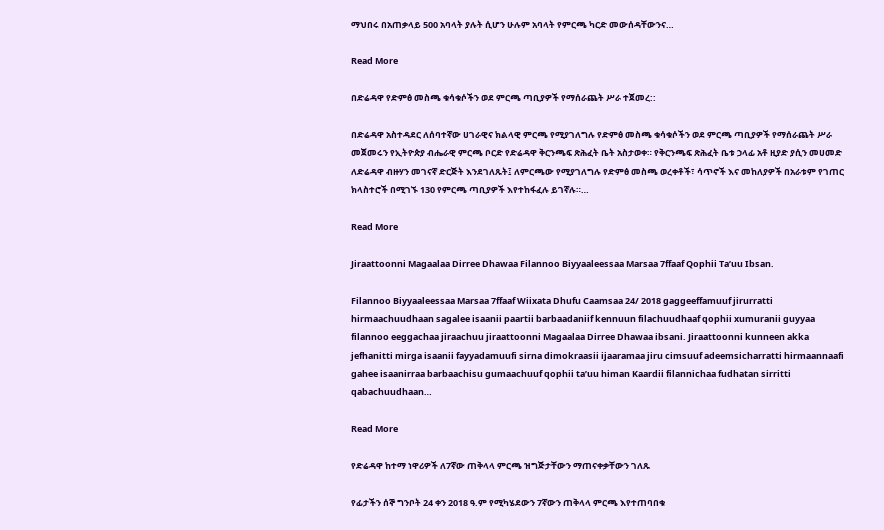ማህበሩ በአጠቃላይ 500 አባላት ያሉት ሲሆን ሁሉም አባላት የምርጫ ካርድ መውሰዳቸውንና…

Read More

በድሬዳዋ የድምፅ መስጫ ቁሳቁሶችን ወደ ምርጫ ጣቢያዎች የማሰራጨት ሥራ ተጀመረ::

በድሬዳዋ አስተዳደር ለሰባተኛው ሀገራዊና ክልላዊ ምርጫ የሚያገለግሉ የድምፅ መስጫ ቁሳቁሶችን ወደ ምርጫ ጣቢያዎች የማሰራጨት ሥራ መጀመሩን የኢትዮጵያ ብሔራዊ ምርጫ ቦርድ የድሬዳዋ ቅርንጫፍ ጽሕፈት ቤት አስታወቀ። የቅርንጫፍ ጽሕፈት ቤቱ ኃላፊ አቶ ዚያድ ያሲን መሀመድ ለድሬዳዋ ብዙሃን መገናኛ ድርጅት እንደገለጹት፤ ለምርጫው የሚያገለግሉ የድምፅ መስጫ ወረቀቶች፣ ሳጥኖች እና መከለያዎች በአራቱም የገጠር ክላስተሮች በሚገኙ 130 የምርጫ ጣቢያዎች እየተከፋፈሉ ይገኛሉ።…

Read More

Jiraattoonni Magaalaa Dirree Dhawaa Filannoo Biyyaaleessaa Marsaa 7ffaaf Qophii Ta’uu Ibsan.

Filannoo Biyyaaleessaa Marsaa 7ffaaf Wiixata Dhufu Caamsaa 24/ 2018 gaggeeffamuuf jirurratti hirmaachuudhaan sagalee isaanii paartii barbaadaniif kennuun filachuudhaaf qophii xumuranii guyyaa filannoo eeggachaa jiraachuu jiraattoonni Magaalaa Dirree Dhawaa ibsani. Jiraattoonni kunneen akka jefhanitti mirga isaanii fayyadamuufi sirna dimokraasii ijaaramaa jiru cimsuuf adeemsicharratti hirmaannaafi gahee isaanirraa barbaachisu gumaachuuf qophii ta’uu himan Kaardii filannichaa fudhatan sirritti qabachuudhaan…

Read More

የድሬዳዋ ከተማ ነዋሪዎች ለ7ኛው ጠቅላላ ምርጫ ዝግጅታቸውን ማጠናቀቃቸውን ገለጹ

የፊታችን ሰኞ ግንቦት 24 ቀን 2018 ዓ.ም የሚካሄደውን 7ኛውን ጠቅላላ ምርጫ እየተጠባበቁ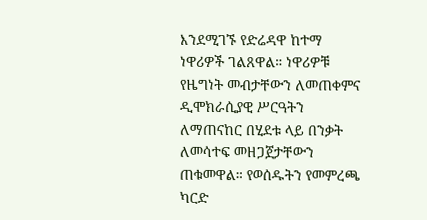እንደሚገኙ የድሬዳዋ ከተማ ነዋሪዎች ገልጸዋል። ነዋሪዎቹ የዜግነት መብታቸውን ለመጠቀምና ዲሞክራሲያዊ ሥርዓትን ለማጠናከር በሂደቱ ላይ በንቃት ለመሳተፍ መዘጋጀታቸውን ጠቁመዋል። የወሰዱትን የመምረጫ ካርድ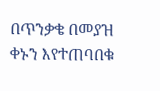በጥንቃቄ በመያዝ ቀኑን እየተጠባበቁ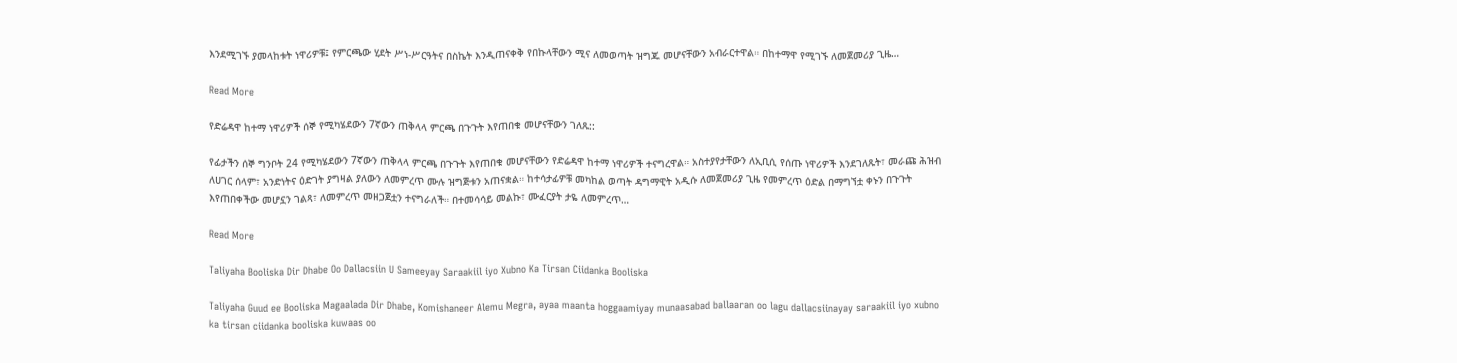እንደሚገኙ ያመላከቱት ነዋሪዎቹ፤ የምርጫው ሂደት ሥነ-ሥርዓትና በስኬት እንዲጠናቀቅ የበኩላቸውን ሚና ለመወጣት ዝግጁ መሆናቸውን አብራርተዋል። በከተማዋ የሚገኙ ለመጀመሪያ ጊዜ…

Read More

የድሬዳዋ ከተማ ነዋሪዎች ሰኞ የሚካሄደውን 7ኛውን ጠቅላላ ምርጫ በጉጉት እየጠበቁ መሆናቸውን ገለጹ::

የፊታችን ሰኞ ግንቦት 24 የሚካሄደውን 7ኛውን ጠቅላላ ምርጫ በጉጉት እየጠበቁ መሆናቸውን የድሬዳዋ ከተማ ነዋሪዎች ተናግረዋል። አስተያየታቸውን ለኢቢሲ የሰጡ ነዋሪዎች እንደገለጹት፣ መራጩ ሕዝብ ለሀገር ሰላም፣ አንድነትና ዕድገት ያግዛል ያለውን ለመምረጥ ሙሉ ዝግጅቱን አጠናቋል። ከተሳታፊዎቹ መካከል ወጣት ዳግማዊት አዲሱ ለመጀመሪያ ጊዜ የመምረጥ ዕድል በማግኘቷ ቀኑን በጉጉት እየጠበቀችው መሆኗን ገልጻ፣ ለመምረጥ መዘጋጀቷን ተናግራለች። በተመሳሳይ መልኩ፣ ሙፈርያት ታዬ ለመምረጥ…

Read More

Taliyaha Booliska Dir Dhabe Oo Dallacsiin U Sameeyay Saraakiil iyo Xubno Ka Tirsan Ciidanka Booliska

Taliyaha Guud ee Booliska Magaalada Dir Dhabe, Komishaneer Alemu Megra, ayaa maanta hoggaamiyay munaasabad ballaaran oo lagu dallacsiinayay saraakiil iyo xubno ka tirsan ciidanka booliska kuwaas oo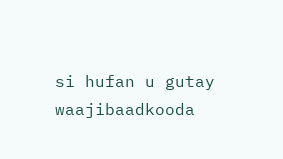si hufan u gutay waajibaadkooda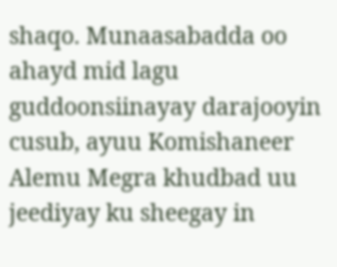shaqo. Munaasabadda oo ahayd mid lagu guddoonsiinayay darajooyin cusub, ayuu Komishaneer Alemu Megra khudbad uu jeediyay ku sheegay in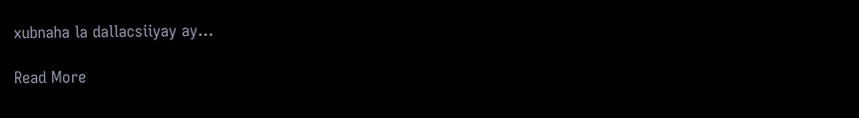xubnaha la dallacsiiyay ay…

Read More